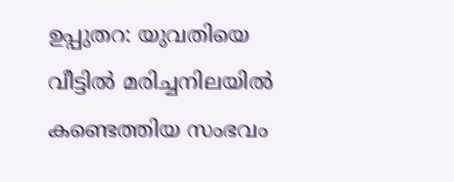ഉപ്പുതറ: യുവതിയെ വീട്ടില്‍ മരിച്ചനിലയില്‍ കണ്ടെത്തിയ സംഭവം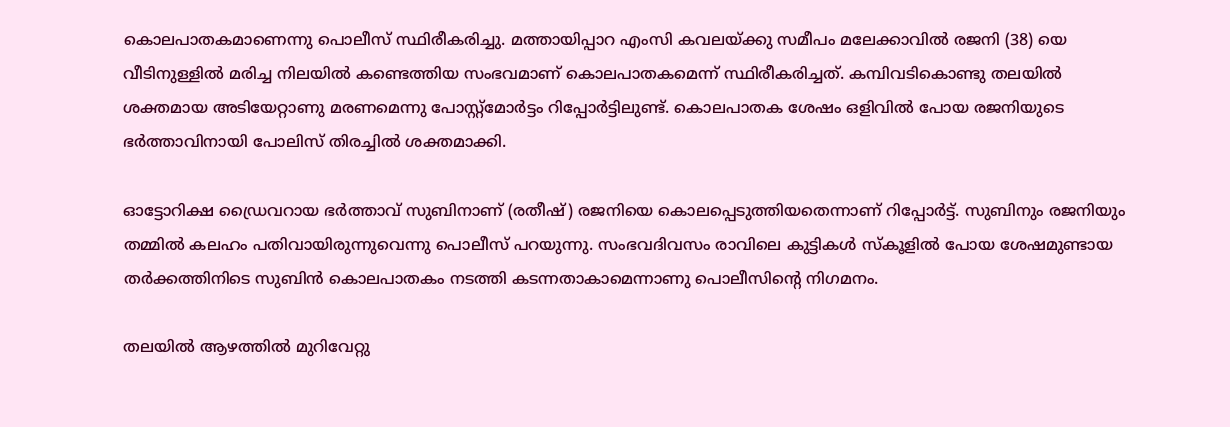കൊലപാതകമാണെന്നു പൊലീസ് സ്ഥിരീകരിച്ചു. മത്തായിപ്പാറ എംസി കവലയ്ക്കു സമീപം മലേക്കാവില്‍ രജനി (38) യെ വീടിനുള്ളില്‍ മരിച്ച നിലയില്‍ കണ്ടെത്തിയ സംഭവമാണ് കൊലപാതകമെന്ന് സ്ഥിരീകരിച്ചത്. കമ്പിവടികൊണ്ടു തലയില്‍ ശക്തമായ അടിയേറ്റാണു മരണമെന്നു പോസ്റ്റ്‌മോര്‍ട്ടം റിപ്പോര്‍ട്ടിലുണ്ട്. കൊലപാതക ശേഷം ഒളിവില്‍ പോയ രജനിയുടെ ഭര്‍ത്താവിനായി പോലിസ് തിരച്ചില്‍ ശക്തമാക്കി.

ഓട്ടോറിക്ഷ ഡ്രൈവറായ ഭര്‍ത്താവ് സുബിനാണ് (രതീഷ്) രജനിയെ കൊലപ്പെടുത്തിയതെന്നാണ് റിപ്പോര്‍ട്ട്. സുബിനും രജനിയും തമ്മില്‍ കലഹം പതിവായിരുന്നുവെന്നു പൊലീസ് പറയുന്നു. സംഭവദിവസം രാവിലെ കുട്ടികള്‍ സ്‌കൂളില്‍ പോയ ശേഷമുണ്ടായ തര്‍ക്കത്തിനിടെ സുബിന്‍ കൊലപാതകം നടത്തി കടന്നതാകാമെന്നാണു പൊലീസിന്റെ നിഗമനം.

തലയില്‍ ആഴത്തില്‍ മുറിവേറ്റു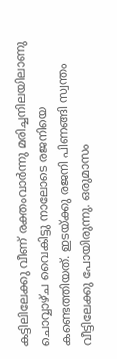കട്ടിലിലേക്കു വീണ് രക്തംവാര്‍ന്നു മരിച്ചനിലയിലാണു ചൊവ്വാഴ്ച വൈകിട്ടു നാലോടെ രജനിയെ കണ്ടെത്തിയത്. ഇടയ്ക്കു രജനി പിണങ്ങി സ്വന്തം വീട്ടിലേക്കു പോയിരുന്നു. ഒരുമാസം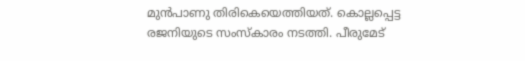മുന്‍പാണു തിരികെയെത്തിയത്. കൊല്ലപ്പെട്ട രജനിയുടെ സംസ്‌കാരം നടത്തി. പീരുമേട്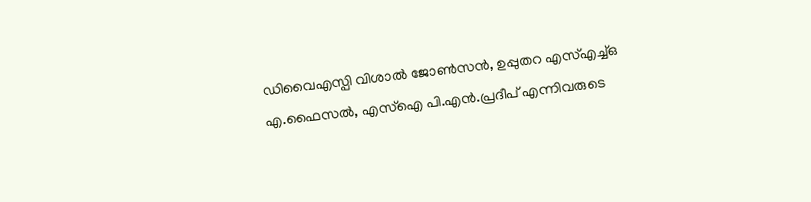ഡിവൈഎസ്പി വിശാല്‍ ജോണ്‍സന്‍, ഉപ്പുതറ എസ്എച്ച്ഒ എ.ഫൈസല്‍, എസ്ഐ പി.എന്‍.പ്രദീപ് എന്നിവരുടെ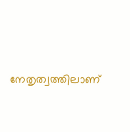നേതൃത്വത്തിലാണ്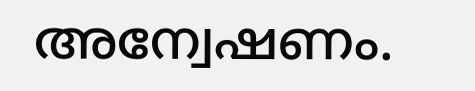അന്വേഷണം.